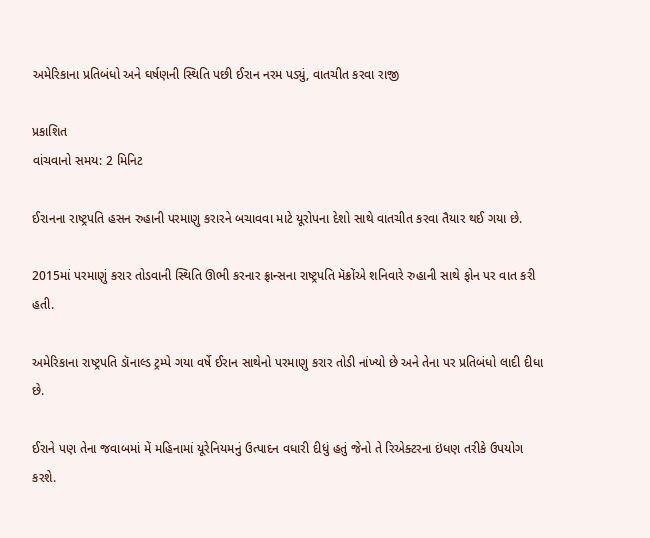અમેરિકાના પ્રતિબંધો અને ઘર્ષણની સ્થિતિ પછી ઈરાન નરમ પડ્યું, વાતચીત કરવા રાજી

પ્રકાશિત
વાંચવાનો સમય: 2 મિનિટ

ઈરાનના રાષ્ટ્રપતિ હસન રુહાની પરમાણુ કરારને બચાવવા માટે યૂરોપના દેશો સાથે વાતચીત કરવા તૈયાર થઈ ગયા છે.

2015માં પરમાણું કરાર તોડવાની સ્થિતિ ઊભી કરનાર ફ્રાન્સના રાષ્ટ્રપતિ મૅક્રોંએ શનિવારે રુહાની સાથે ફોન પર વાત કરી હતી.

અમેરિકાના રાષ્ટ્રપતિ ડૉનાલ્ડ ટ્રમ્પે ગયા વર્ષે ઈરાન સાથેનો પરમાણુ કરાર તોડી નાંખ્યો છે અને તેના પર પ્રતિબંધો લાદી દીધા છે.

ઈરાને પણ તેના જવાબમાં મેં મહિનામાં યૂરેનિયમનું ઉત્પાદન વધારી દીધું હતું જેનો તે રિએક્ટરના ઇંધણ તરીકે ઉપયોગ કરશે.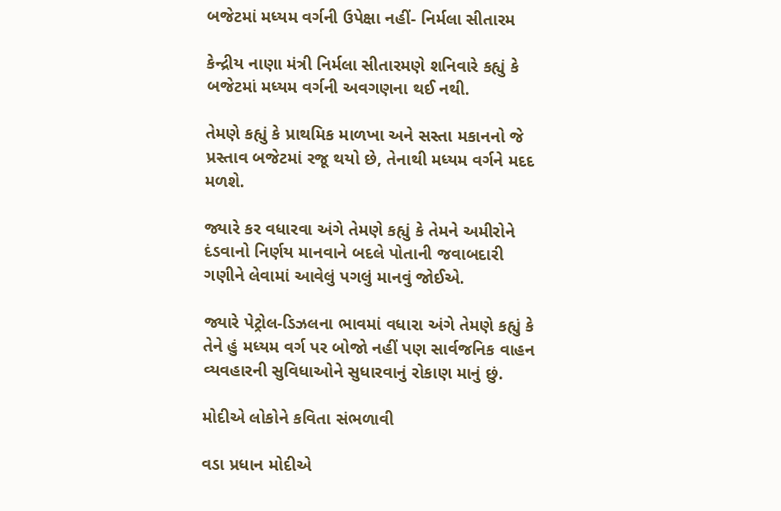બજેટમાં મધ્યમ વર્ગની ઉપેક્ષા નહીં- નિર્મલા સીતારમ

કેન્દ્રીય નાણા મંત્રી નિર્મલા સીતારમણે શનિવારે કહ્યું કે બજેટમાં મધ્યમ વર્ગની અવગણના થઈ નથી.

તેમણે કહ્યું કે પ્રાથમિક માળખા અને સસ્તા મકાનનો જે પ્રસ્તાવ બજેટમાં રજૂ થયો છે, તેનાથી મધ્યમ વર્ગને મદદ મળશે.

જ્યારે કર વધારવા અંગે તેમણે કહ્યું કે તેમને અમીરોને દંડવાનો નિર્ણય માનવાને બદલે પોતાની જવાબદારી ગણીને લેવામાં આવેલું પગલું માનવું જોઈએ.

જ્યારે પેટ્રોલ-ડિઝલના ભાવમાં વધારા અંગે તેમણે કહ્યું કે તેને હું મધ્યમ વર્ગ પર બોજો નહીં પણ સાર્વજનિક વાહન વ્યવહારની સુવિધાઓને સુધારવાનું રોકાણ માનું છું.

મોદીએ લોકોને કવિતા સંભળાવી

વડા પ્રધાન મોદીએ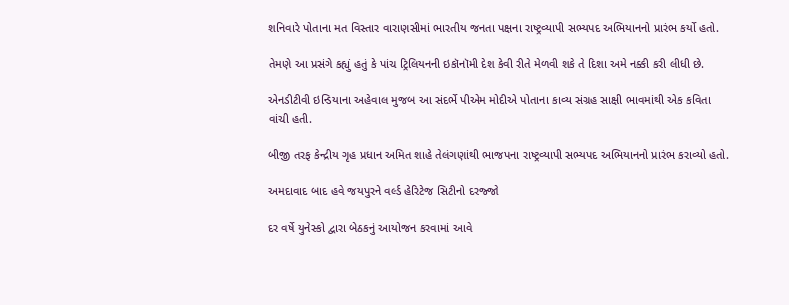શનિવારે પોતાના મત વિસ્તાર વારાણસીમાં ભારતીય જનતા પક્ષના રાષ્ટ્રવ્યાપી સભ્યપદ અભિયાનનો પ્રારંભ કર્યો હતો.

તેમણે આ પ્રસંગે કહ્યું હતું કે પાંચ ટ્રિલિયનની ઇકૉનૉમી દેશ કેવી રીતે મેળવી શકે તે દિશા અમે નક્કી કરી લીધી છે.

એનડીટીવી ઇન્ડિયાના અહેવાલ મુજબ આ સંદર્ભે પીએમ મોદીએ પોતાના કાવ્ય સંગ્રહ સાક્ષી ભાવમાંથી એક કવિતા વાંચી હતી.

બીજી તરફ કેન્દ્રીય ગૃહ પ્રધાન અમિત શાહે તેલંગણાંથી ભાજપના રાષ્ટ્રવ્યાપી સભ્યપદ અભિયાનનો પ્રારંભ કરાવ્યો હતો.

અમદાવાદ બાદ હવે જયપુરને વર્લ્ડ હેરિટેજ સિટીનો દરજ્જો

દર વર્ષે યુનેસ્કો દ્વારા બેઠકનું આયોજન કરવામાં આવે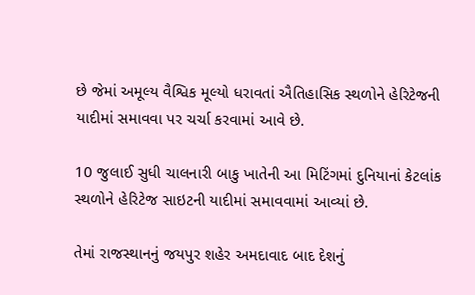છે જેમાં અમૂલ્ય વૈશ્વિક મૂલ્યો ધરાવતાં ઐતિહાસિક સ્થળોને હેરિટેજની યાદીમાં સમાવવા પર ચર્ચા કરવામાં આવે છે.

10 જુલાઈ સુધી ચાલનારી બાકુ ખાતેની આ મિટિંગમાં દુનિયાનાં કેટલાંક સ્થળોને હેરિટેજ સાઇટની યાદીમાં સમાવવામાં આવ્યાં છે.

તેમાં રાજસ્થાનનું જયપુર શહેર અમદાવાદ બાદ દેશનું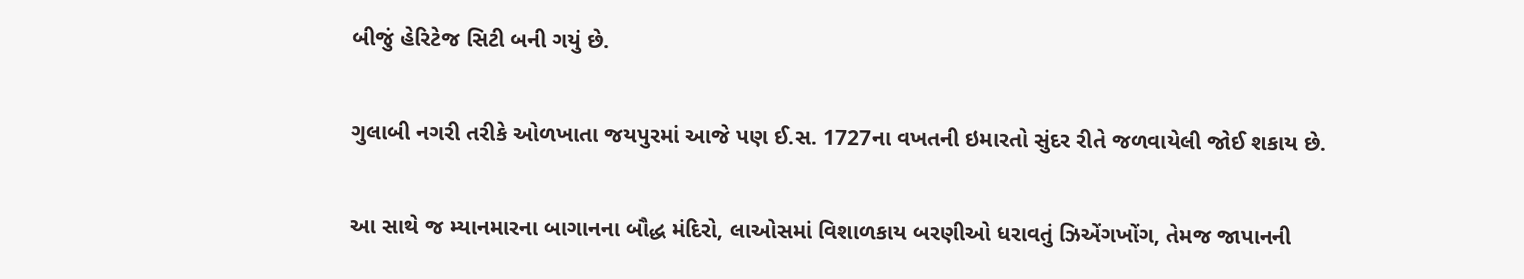બીજું હેરિટેજ સિટી બની ગયું છે.

ગુલાબી નગરી તરીકે ઓળખાતા જયપુરમાં આજે પણ ઈ.સ. 1727ના વખતની ઇમારતો સુંદર રીતે જળવાયેલી જોઈ શકાય છે.

આ સાથે જ મ્યાનમારના બાગાનના બૌદ્ધ મંદિરો, લાઓસમાં વિશાળકાય બરણીઓ ધરાવતું ઝિએંગખોંગ, તેમજ જાપાનની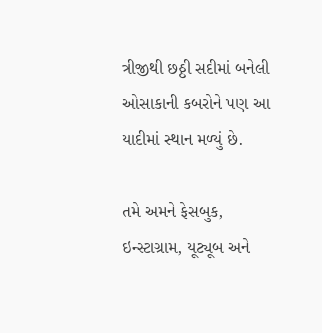ત્રીજીથી છઠ્ઠી સદીમાં બનેલી ઓસાકાની કબરોને પણ આ યાદીમાં સ્થાન મળ્યું છે.

તમે અમને ફેસબુક, ઇન્સ્ટાગ્રામ, યૂટ્યૂબ અને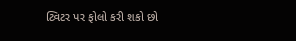ટ્વિટર પર ફોલો કરી શકો છો